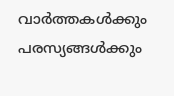വാർത്തകൾക്കും പരസ്യങ്ങൾക്കും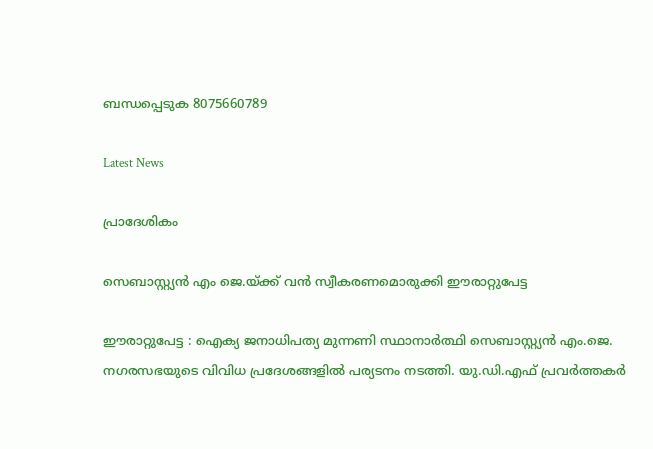ബന്ധപ്പെടുക 8075660789

Latest News

പ്രാദേശികം

സെബാസ്റ്റ്യൻ എം ജെ.യ്ക്ക് വൻ സ്വീകരണമൊരുക്കി ഈരാറ്റുപേട്ട

ഈരാറ്റുപേട്ട : ഐക്യ ജനാധിപത്യ മുന്നണി സ്ഥാനാർത്ഥി സെബാസ്റ്റ്യൻ എം.ജെ. നഗരസഭയുടെ വിവിധ പ്രദേശങ്ങളിൽ പര്യടനം നടത്തി. യു.ഡി.എഫ് പ്രവർത്തകർ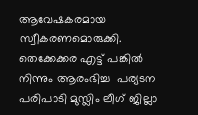ആവേഷകരമായ സ്വീകരണമൊരുക്കി. തെക്കേക്കര എട്ട് പങ്കിൽ നിന്നും ആരംഭിച്ച  പര്യടന പരിപാടി മുസ്ലിം ലീഗ് ജില്ലാ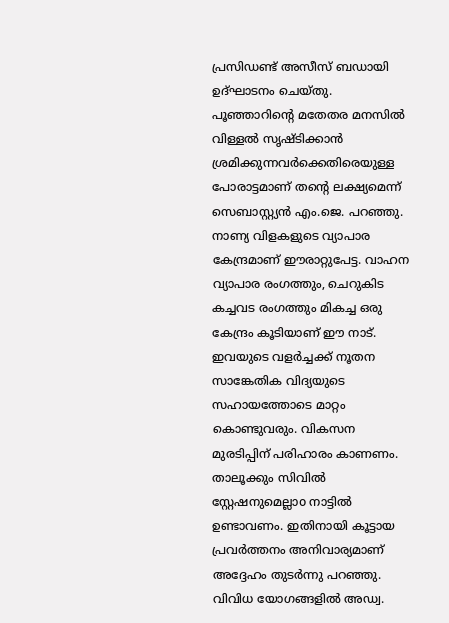പ്രസിഡണ്ട് അസീസ് ബഡായി ഉദ്ഘാടനം ചെയ്തു. പൂഞ്ഞാറിന്റെ മതേതര മനസിൽ വിള്ളൽ സൃഷ്ടിക്കാൻ ശ്രമിക്കുന്നവർക്കെതിരെയുള്ള പോരാട്ടമാണ് തന്റെ ലക്ഷ്യമെന്ന് സെബാസ്റ്റ്യൻ എം.ജെ. പറഞ്ഞു. നാണ്യ വിളകളുടെ വ്യാപാര കേന്ദ്രമാണ് ഈരാറ്റുപേട്ട. വാഹന വ്യാപാര രംഗത്തും, ചെറുകിട കച്ചവട രംഗത്തും മികച്ച ഒരു കേന്ദ്രം കൂടിയാണ് ഈ നാട്. ഇവയുടെ വളർച്ചക്ക് നൂതന സാങ്കേതിക വിദ്യയുടെ സഹായത്തോടെ മാറ്റം കൊണ്ടുവരും. വികസന മുരടിപ്പിന് പരിഹാരം കാണണം. താലൂക്കും സിവിൽ സ്റ്റേഷനുമെല്ലാo നാട്ടിൽ ഉണ്ടാവണം. ഇതിനായി കൂട്ടായ പ്രവർത്തനം അനിവാര്യമാണ് അദ്ദേഹം തുടർന്നു പറഞ്ഞു. വിവിധ യോഗങ്ങളിൽ അഡ്വ.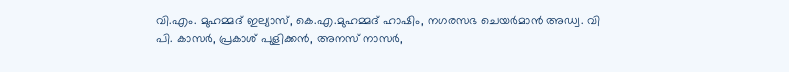വി.എം. മുഹമ്മദ് ഇല്യാസ്, കെ.എ.മുഹമ്മദ് ഹാഷിം, നഗരസഭ ചെയർമാൻ അഡ്വ. വി പി. കാസർ, പ്രകാശ് പുളിക്കൻ, അനസ് നാസർ,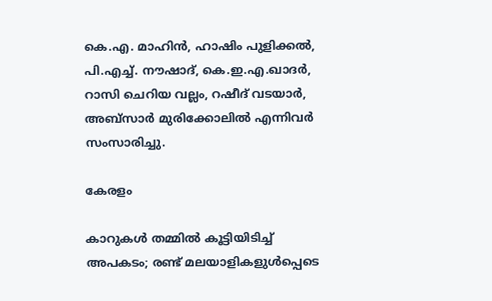കെ.എ. മാഹിൻ, ഹാഷിം പുളിക്കൽ, പി.എച്ച്. നൗഷാദ്, കെ.ഇ.എ.ഖാദർ, റാസി ചെറിയ വല്ലം, റഷീദ് വടയാർ, അബ്സാർ മുരിക്കോലിൽ എന്നിവർ സംസാരിച്ചു.

കേരളം

കാറുകൾ തമ്മിൽ കൂട്ടിയിടിച്ച് അപകടം; രണ്ട് മലയാളികളുൾപ്പെടെ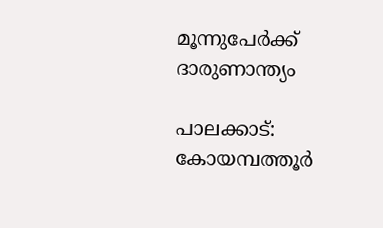മൂന്നുപേർക്ക് ദാരുണാന്ത്യം

പാലക്കാട്: കോയമ്പത്തൂര്‍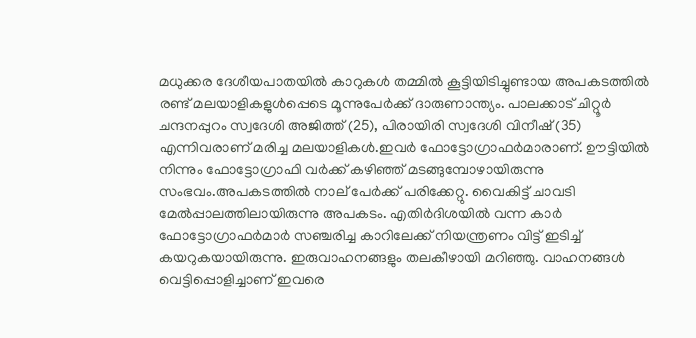മധുക്കര ദേശീയപാതയില്‍ കാറുകള്‍ തമ്മില്‍ കൂട്ടിയിടിച്ചുണ്ടായ അപകടത്തില്‍ രണ്ട് മലയാളികളുള്‍പ്പെടെ മൂന്നുപേര്‍ക്ക് ദാരുണാന്ത്യം. പാലക്കാട് ചിറ്റൂര്‍ ചന്ദനപ്പുറം സ്വദേശി അജിത്ത് (25), പിരായിരി സ്വദേശി വിനീഷ് (35) എന്നിവരാണ് മരിച്ച മലയാളികള്‍.ഇവര്‍ ഫോട്ടോഗ്രാഫര്‍മാരാണ്. ഊട്ടിയില്‍ നിന്നും ഫോട്ടോഗ്രാഫി വര്‍ക്ക് കഴിഞ്ഞ് മടങ്ങുമ്പോഴായിരുന്നു സംഭവം.അപകടത്തില്‍ നാല് പേര്‍ക്ക് പരിക്കേറ്റു. വൈകിട്ട് ചാവടി മേല്‍പ്പാലത്തിലായിരുന്നു അപകടം. എതിര്‍ദിശയില്‍ വന്ന കാര്‍ ഫോട്ടോഗ്രാഫര്‍മാര്‍ സഞ്ചരിച്ച കാറിലേക്ക് നിയന്ത്രണം വിട്ട് ഇടിച്ച് കയറുകയായിരുന്നു. ഇരുവാഹനങ്ങളും തലകീഴായി മറിഞ്ഞു. വാഹനങ്ങള്‍ വെട്ടിപ്പൊളിച്ചാണ് ഇവരെ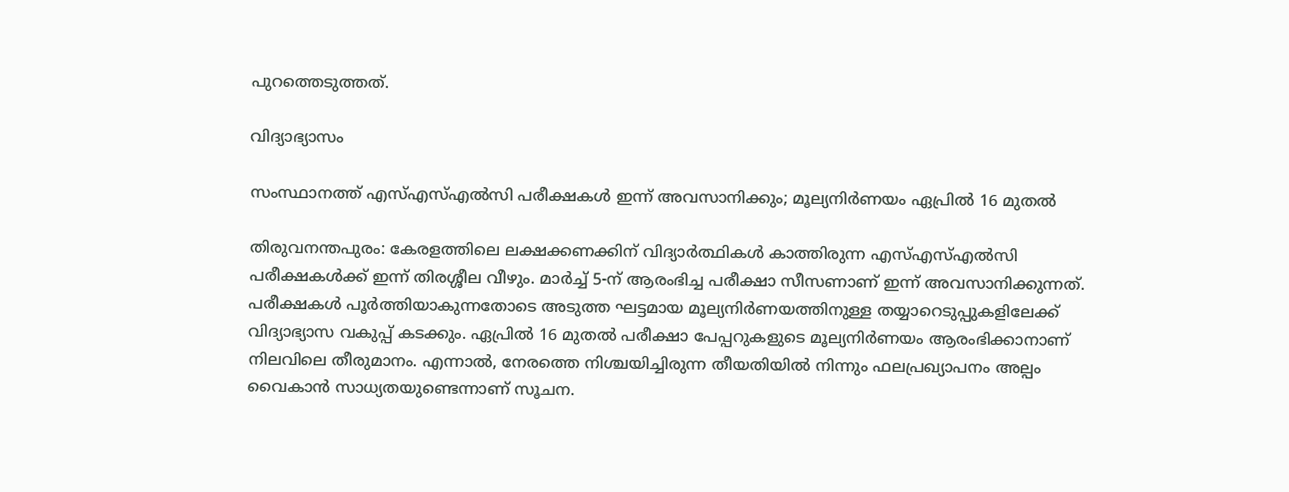പുറത്തെടുത്തത്.

വിദ്യാഭ്യാസം

സംസ്ഥാനത്ത് എസ്എസ്എൽസി പരീക്ഷകൾ ഇന്ന് അവസാനിക്കും; മൂല്യനിർണയം ഏപ്രിൽ 16 മുതൽ

തിരുവനന്തപുരം: കേരളത്തിലെ ലക്ഷക്കണക്കിന് വിദ്യാർത്ഥികൾ കാത്തിരുന്ന എസ്എസ്എൽസി പരീക്ഷകൾക്ക് ഇന്ന് തിരശ്ശീല വീഴും. മാർച്ച് 5-ന് ആരംഭിച്ച പരീക്ഷാ സീസണാണ് ഇന്ന് അവസാനിക്കുന്നത്. പരീക്ഷകൾ പൂർത്തിയാകുന്നതോടെ അടുത്ത ഘട്ടമായ മൂല്യനിർണയത്തിനുള്ള തയ്യാറെടുപ്പുകളിലേക്ക് വിദ്യാഭ്യാസ വകുപ്പ് കടക്കും. ഏപ്രിൽ 16 മുതൽ പരീക്ഷാ പേപ്പറുകളുടെ മൂല്യനിർണയം ആരംഭിക്കാനാണ് നിലവിലെ തീരുമാനം. എന്നാൽ, നേരത്തെ നിശ്ചയിച്ചിരുന്ന തീയതിയിൽ നിന്നും ഫലപ്രഖ്യാപനം അല്പം വൈകാൻ സാധ്യതയുണ്ടെന്നാണ് സൂചന.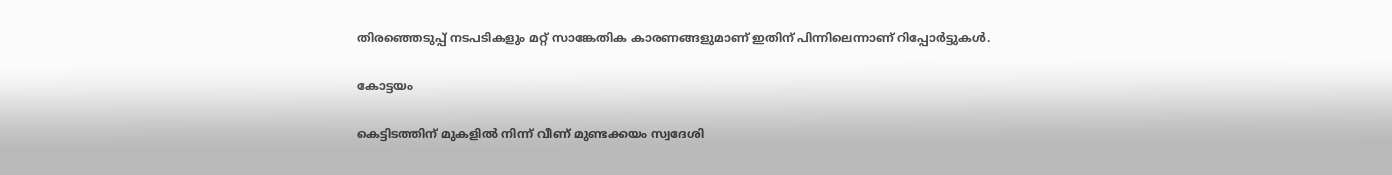തിരഞ്ഞെടുപ്പ് നടപടികളും മറ്റ് സാങ്കേതിക കാരണങ്ങളുമാണ് ഇതിന് പിന്നിലെന്നാണ് റിപ്പോർട്ടുകൾ.

കോട്ടയം

കെട്ടിടത്തിന് മുകളിൽ നിന്ന് വീണ് മുണ്ടക്കയം സ്വദേശി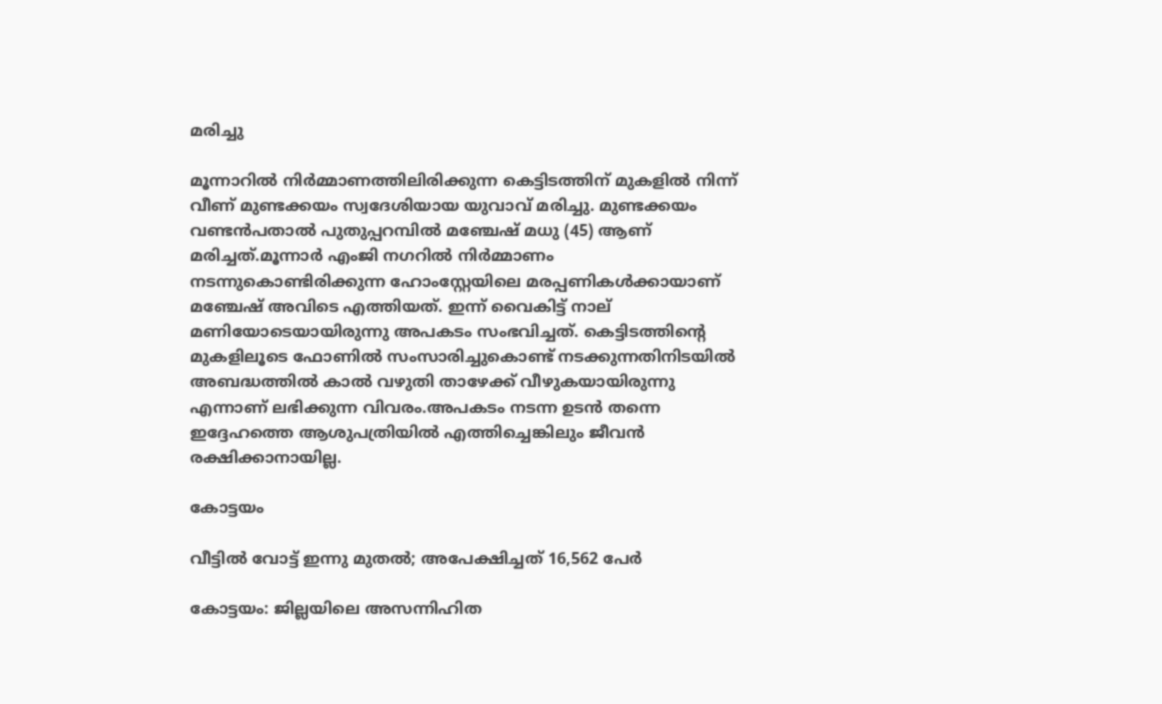മരിച്ചു

മൂന്നാറിൽ നിർമ്മാണത്തിലിരിക്കുന്ന കെട്ടിടത്തിന് മുകളിൽ നിന്ന് വീണ് മുണ്ടക്കയം സ്വദേശിയായ യുവാവ് മരിച്ചു. മുണ്ടക്കയം വണ്ടൻപതാൽ പുതുപ്പറമ്പിൽ മഞ്ചേഷ് മധു (45) ആണ് മരിച്ചത്.മൂന്നാർ എംജി നഗറിൽ നിർമ്മാണം നടന്നുകൊണ്ടിരിക്കുന്ന ഹോംസ്റ്റേയിലെ മരപ്പണികൾക്കായാണ് മഞ്ചേഷ് അവിടെ എത്തിയത്. ഇന്ന് വൈകിട്ട് നാല് മണിയോടെയായിരുന്നു അപകടം സംഭവിച്ചത്. കെട്ടിടത്തിന്റെ മുകളിലൂടെ ഫോണിൽ സംസാരിച്ചുകൊണ്ട് നടക്കുന്നതിനിടയിൽ അബദ്ധത്തിൽ കാൽ വഴുതി താഴേക്ക് വീഴുകയായിരുന്നു എന്നാണ് ലഭിക്കുന്ന വിവരം.അപകടം നടന്ന ഉടൻ തന്നെ ഇദ്ദേഹത്തെ ആശുപത്രിയിൽ എത്തിച്ചെങ്കിലും ജീവൻ രക്ഷിക്കാനായില്ല.

കോട്ടയം

വീട്ടിൽ വോട്ട് ഇന്നു മുതൽ; അപേക്ഷിച്ചത് 16,562 പേർ

കോട്ടയം: ജില്ലയിലെ അസന്നിഹിത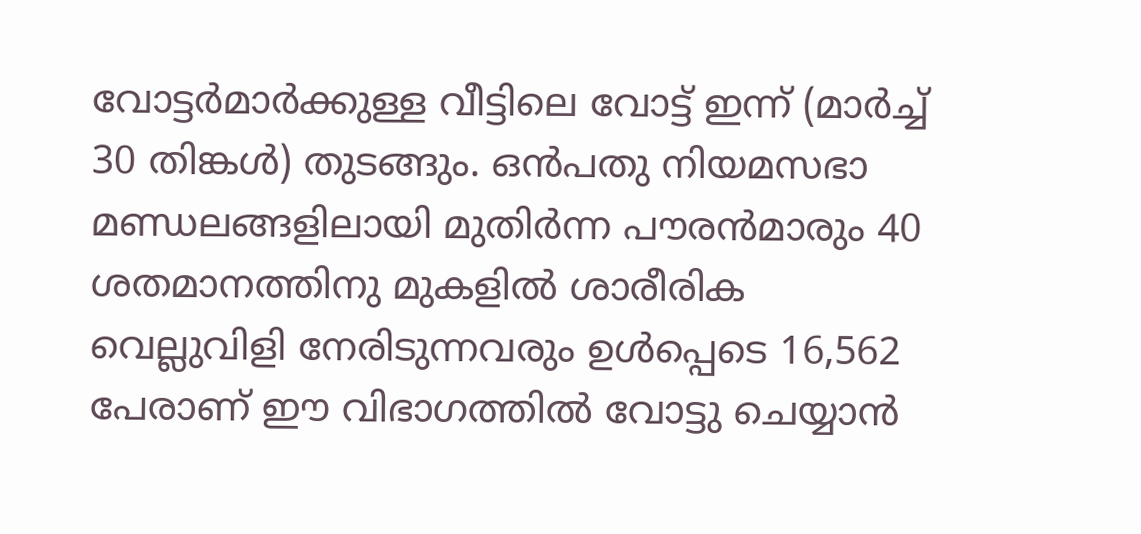വോട്ടർമാർക്കുള്ള വീട്ടിലെ വോട്ട് ഇന്ന് (മാർച്ച് 30 തിങ്കൾ) തുടങ്ങും. ഒൻപതു നിയമസഭാ മണ്ഡലങ്ങളിലായി മുതിർന്ന പൗരൻമാരും 40 ശതമാനത്തിനു മുകളിൽ ശാരീരിക വെല്ലുവിളി നേരിടുന്നവരും ഉൾപ്പെടെ 16,562 പേരാണ് ഈ വിഭാഗത്തിൽ വോട്ടു ചെയ്യാൻ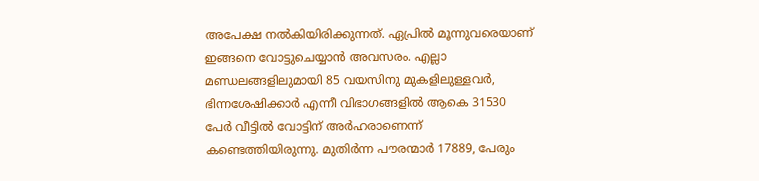അപേക്ഷ നൽകിയിരിക്കുന്നത്. ഏപ്രിൽ മൂന്നുവരെയാണ് ഇങ്ങനെ വോട്ടുചെയ്യാൻ അവസരം. എല്ലാ മണ്ഡലങ്ങളിലുമായി 85 വയസിനു മുകളിലുള്ളവർ, ഭിന്നശേഷിക്കാർ എന്നീ വിഭാഗങ്ങളിൽ ആകെ 31530 പേർ വീട്ടിൽ വോട്ടിന് അർഹരാണെന്ന് കണ്ടെത്തിയിരുന്നു. മുതിർന്ന പൗരന്മാർ 17889, പേരും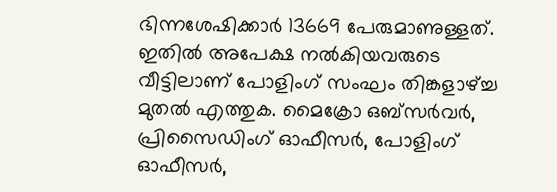ഭിന്നശേഷിക്കാർ 13669 പേരുമാണുള്ളത്. ഇതിൽ അപേക്ഷ നൽകിയവരുടെ വീട്ടിലാണ് പോളിംഗ് സംഘം തിങ്കളാഴ്ച്ച മുതൽ എത്തുക. മൈക്രോ ഒബ്സർവർ, പ്രിസൈഡിംഗ് ഓഫീസർ, പോളിംഗ് ഓഫീസർ,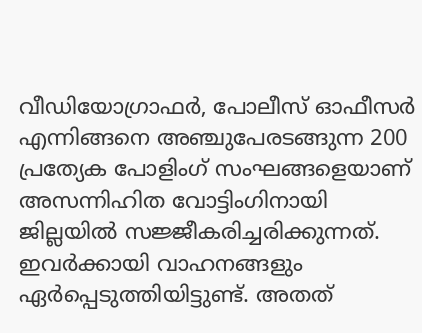വീഡിയോഗ്രാഫർ, പോലീസ് ഓഫീസർ എന്നിങ്ങനെ അഞ്ചുപേരടങ്ങുന്ന 200 പ്രത്യേക പോളിംഗ് സംഘങ്ങളെയാണ് അസന്നിഹിത വോട്ടിംഗിനായി ജില്ലയിൽ സജ്ജീകരിച്ചരിക്കുന്നത്. ഇവർക്കായി വാഹനങ്ങളും ഏർപ്പെടുത്തിയിട്ടുണ്ട്. അതത്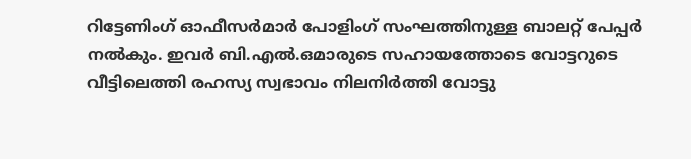റിട്ടേണിംഗ് ഓഫീസർമാർ പോളിംഗ് സംഘത്തിനുള്ള ബാലറ്റ് പേപ്പർ നൽകും. ഇവർ ബി.എൽ.ഒമാരുടെ സഹായത്തോടെ വോട്ടറുടെ വീട്ടിലെത്തി രഹസ്യ സ്വഭാവം നിലനിർത്തി വോട്ടു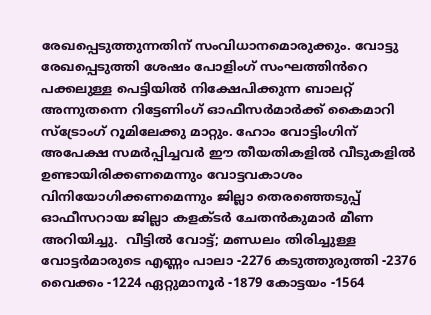രേഖപ്പെടുത്തുന്നതിന് സംവിധാനമൊരുക്കും. വോട്ടു രേഖപ്പെടുത്തി ശേഷം പോളിംഗ് സംഘത്തിൻറെ പക്കലുള്ള പെട്ടിയിൽ നിക്ഷേപിക്കുന്ന ബാലറ്റ് അന്നുതന്നെ റിട്ടേണിംഗ് ഓഫീസർമാർക്ക് കൈമാറി സ്ട്രോംഗ് റൂമിലേക്കു മാറ്റും. ഹോം വോട്ടിംഗിന് അപേക്ഷ സമർപ്പിച്ചവർ ഈ തീയതികളിൽ വീടുകളിൽ ഉണ്ടായിരിക്കണമെന്നും വോട്ടവകാശം വിനിയോഗിക്കണമെന്നും ജില്ലാ തെരഞ്ഞെടുപ്പ് ഓഫീസറായ ജില്ലാ കളക്ടർ ചേതൻകുമാർ മീണ അറിയിച്ചു.  വീട്ടിൽ വോട്ട്; മണ്ഡലം തിരിച്ചുള്ള വോട്ടർമാരുടെ എണ്ണം പാലാ -2276 കടുത്തുരുത്തി -2376 വൈക്കം -1224 ഏറ്റുമാനൂർ -1879 കോട്ടയം -1564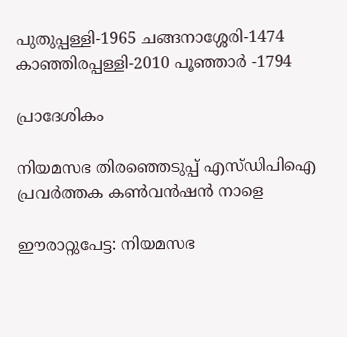പുതുപ്പള്ളി-1965 ചങ്ങനാശ്ശേരി-1474 കാഞ്ഞിരപ്പള്ളി-2010 പൂഞ്ഞാർ -1794

പ്രാദേശികം

നിയമസഭ തിരഞ്ഞെടുപ്പ് എസ്ഡിപിഐ പ്രവര്‍ത്തക കണ്‍വന്‍ഷന്‍ നാളെ

ഈരാറ്റുപേട്ട: നിയമസഭ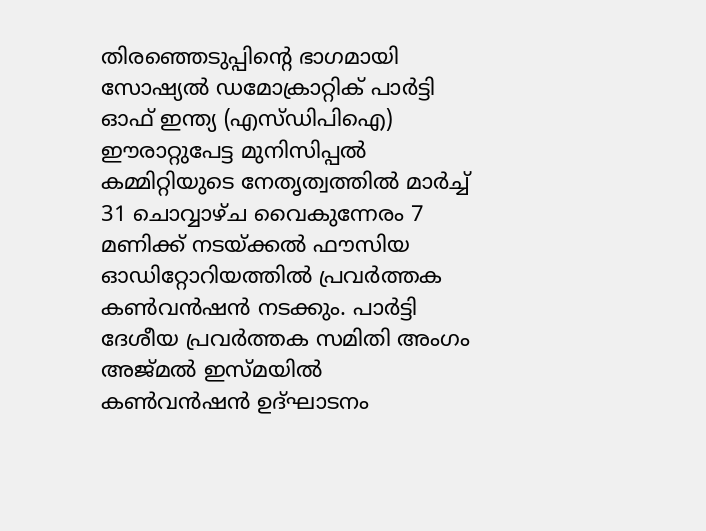തിരഞ്ഞെടുപ്പിന്റെ ഭാഗമായി സോഷ്യല്‍ ഡമോക്രാറ്റിക് പാര്‍ട്ടി ഓഫ് ഇന്ത്യ (എസ്ഡിപിഐ) ഈരാറ്റുപേട്ട മുനിസിപ്പല്‍ കമ്മിറ്റിയുടെ നേതൃത്വത്തില്‍ മാര്‍ച്ച് 31 ചൊവ്വാഴ്ച വൈകുന്നേരം 7 മണിക്ക് നടയ്ക്കല്‍ ഫൗസിയ ഓഡിറ്റോറിയത്തില്‍ പ്രവര്‍ത്തക കണ്‍വന്‍ഷന്‍ നടക്കും. പാര്‍ട്ടി ദേശീയ പ്രവര്‍ത്തക സമിതി അംഗം അജ്മല്‍ ഇസ്മയില്‍ കണ്‍വന്‍ഷന്‍ ഉദ്ഘാടനം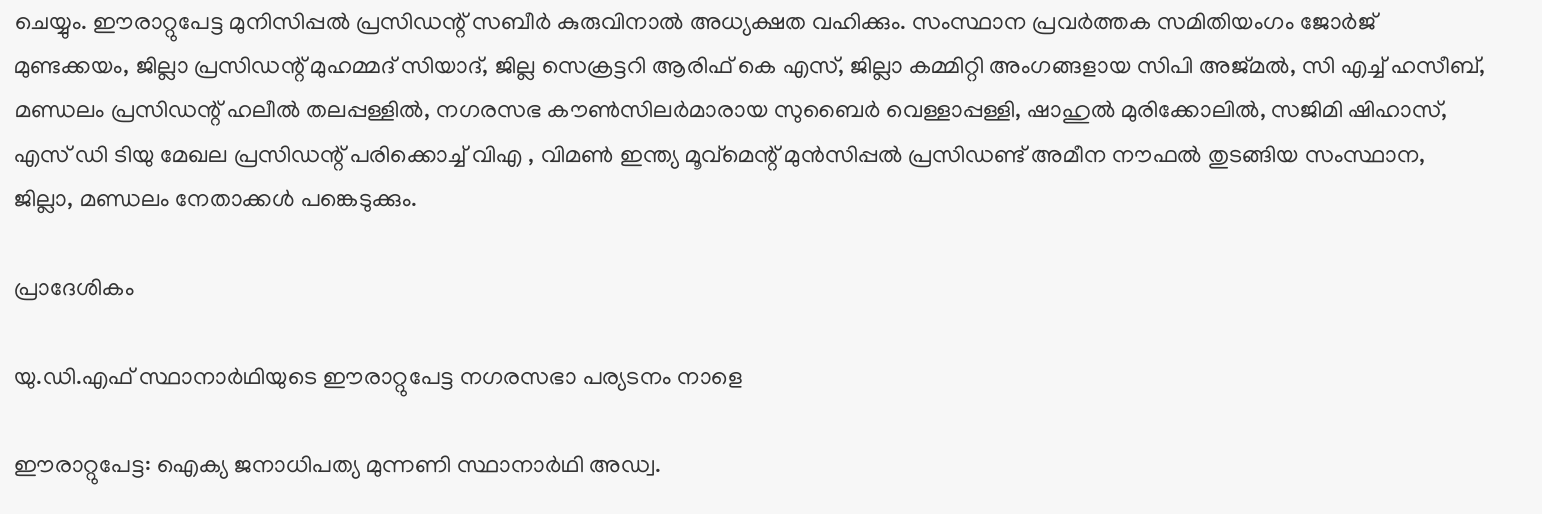ചെയ്യും. ഈരാറ്റുപേട്ട മുനിസിപ്പല്‍ പ്രസിഡന്റ് സബീര്‍ കുരുവിനാല്‍ അധ്യക്ഷത വഹിക്കും. സംസ്ഥാന പ്രവര്‍ത്തക സമിതിയംഗം ജോര്‍ജ് മുണ്ടക്കയം, ജില്ലാ പ്രസിഡന്റ് മുഹമ്മദ് സിയാദ്, ജില്ല സെക്രട്ടറി ആരിഫ് കെ എസ്, ജില്ലാ കമ്മിറ്റി അംഗങ്ങളായ സിപി അജ്മല്‍, സി എച്ച് ഹസീബ്,  മണ്ഡലം പ്രസിഡന്റ് ഹലീല്‍ തലപ്പള്ളില്‍, നഗരസഭ കൗണ്‍സിലര്‍മാരായ സുബൈര്‍ വെള്ളാപ്പള്ളി, ഷാഹുല്‍ മുരിക്കോലില്‍, സജിമി ഷിഹാസ്, എസ് ഡി ടിയു മേഖല പ്രസിഡന്റ് പരിക്കൊച്ച് വിഎ , വിമണ്‍ ഇന്ത്യ മൂവ്‌മെന്റ് മുന്‍സിപ്പല്‍ പ്രസിഡണ്ട് അമീന നൗഫല്‍ തുടങ്ങിയ സംസ്ഥാന, ജില്ലാ, മണ്ഡലം നേതാക്കള്‍ പങ്കെടുക്കും.

പ്രാദേശികം

യു.ഡി.എഫ് സ്ഥാനാർഥിയുടെ ഈരാറ്റുപേട്ട നഗരസഭാ പര്യടനം നാളെ

ഈരാറ്റുപേട്ട: ഐക്യ ജനാധിപത്യ മുന്നണി സ്ഥാനാർഥി അഡ്വ.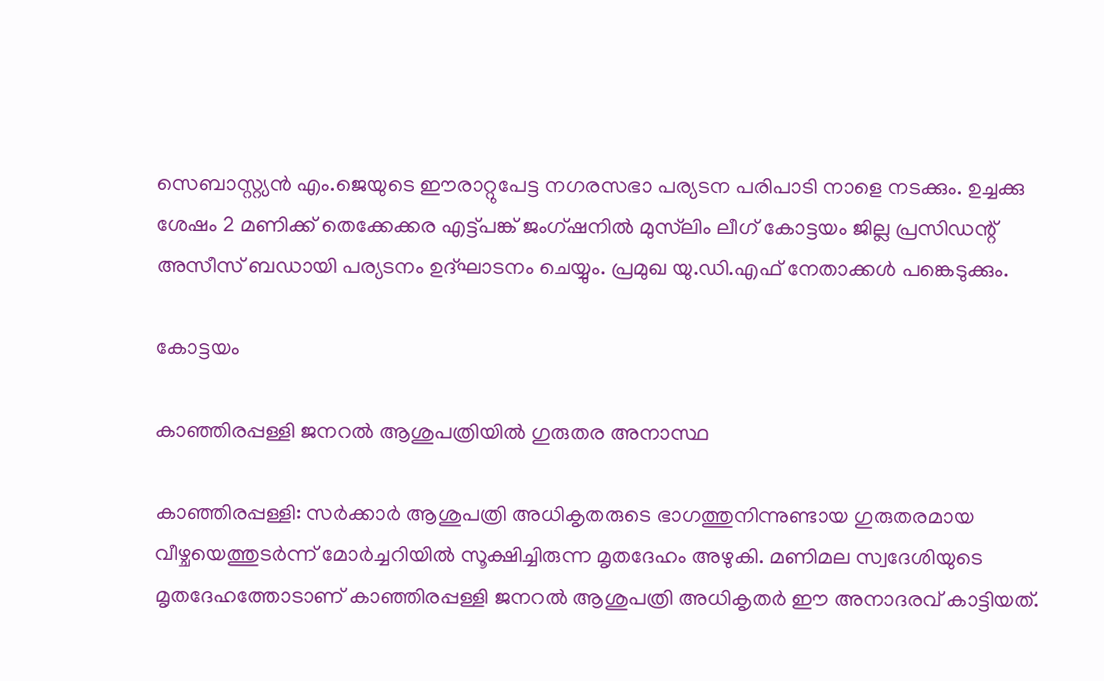സെബാസ്റ്റ്യൻ എം.ജെയുടെ ഈരാറ്റുപേട്ട നഗരസഭാ പര്യടന പരിപാടി നാളെ നടക്കും. ഉച്ചക്കു ശേഷം 2 മണിക്ക് തെക്കേക്കര എട്ട്പങ്ക് ജംഗ്ഷനിൽ മുസ്‍ലിം ലീഗ് കോട്ടയം ജില്ല പ്രസിഡന്റ് അസീസ് ബഡായി പര്യടനം ഉദ്ഘാടനം ചെയ്യും. പ്രമുഖ യു.ഡി.എഫ് നേതാക്കൾ പങ്കെടുക്കും.

കോട്ടയം

കാഞ്ഞിരപ്പള്ളി ജനറൽ ആശുപത്രിയിൽ ഗുരുതര അനാസ്ഥ

കാഞ്ഞിരപ്പള്ളി: സർക്കാർ ആശുപത്രി അധികൃതരുടെ ഭാഗത്തുനിന്നുണ്ടായ ഗുരുതരമായ വീഴ്ചയെത്തുടർന്ന് മോർച്ചറിയിൽ സൂക്ഷിച്ചിരുന്ന മൃതദേഹം അഴുകി. മണിമല സ്വദേശിയുടെ മൃതദേഹത്തോടാണ് കാഞ്ഞിരപ്പള്ളി ജനറൽ ആശുപത്രി അധികൃതർ ഈ അനാദരവ് കാട്ടിയത്.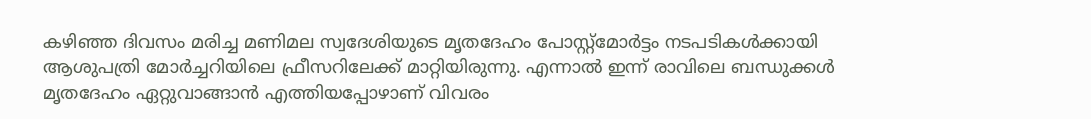കഴിഞ്ഞ ദിവസം മരിച്ച മണിമല സ്വദേശിയുടെ മൃതദേഹം പോസ്റ്റ്‌മോർട്ടം നടപടികൾക്കായി ആശുപത്രി മോർച്ചറിയിലെ ഫ്രീസറിലേക്ക് മാറ്റിയിരുന്നു. എന്നാൽ ഇന്ന് രാവിലെ ബന്ധുക്കൾ മൃതദേഹം ഏറ്റുവാങ്ങാൻ എത്തിയപ്പോഴാണ് വിവരം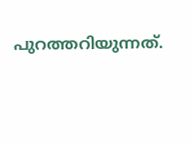പുറത്തറിയുന്നത്.